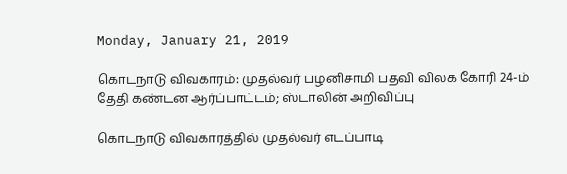Monday, January 21, 2019

கொடநாடு விவகாரம்: முதல்வர் பழனிசாமி பதவி விலக கோரி 24-ம் தேதி கண்டன ஆர்ப்பாட்டம்; ஸ்டாலின் அறிவிப்பு

கொடநாடு விவகாரத்தில் முதல்வர் எடப்பாடி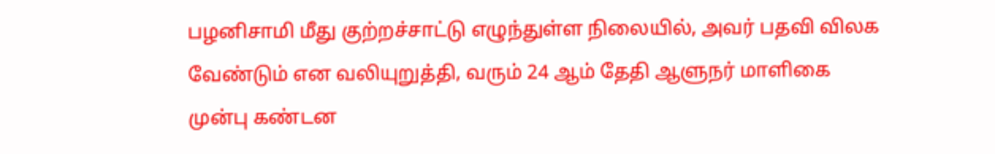பழனிசாமி மீது குற்றச்சாட்டு எழுந்துள்ள நிலையில், அவர் பதவி விலக வேண்டும் என வலியுறுத்தி, வரும் 24 ஆம் தேதி ஆளுநர் மாளிகை முன்பு கண்டன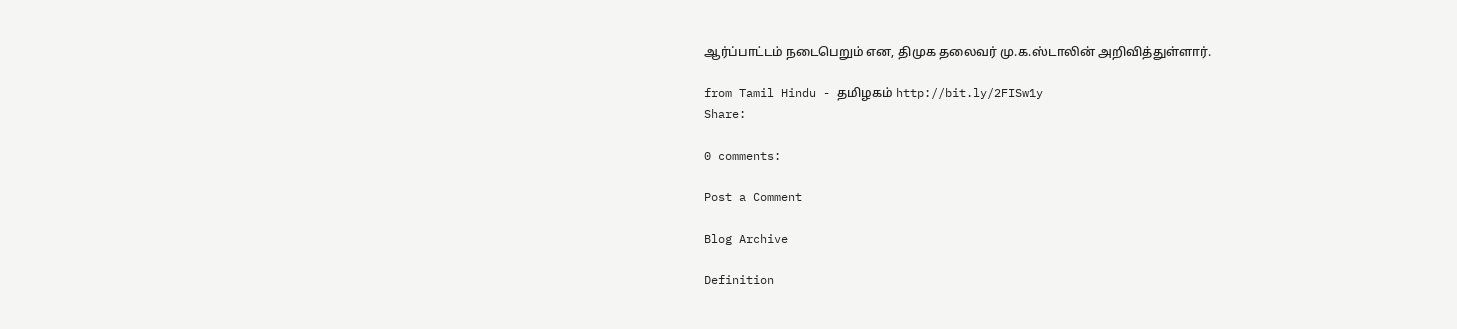ஆர்ப்பாட்டம் நடைபெறும் என, திமுக தலைவர் மு.க.ஸ்டாலின் அறிவித்துள்ளார்.

from Tamil Hindu - தமிழகம் http://bit.ly/2FISw1y
Share:

0 comments:

Post a Comment

Blog Archive

Definition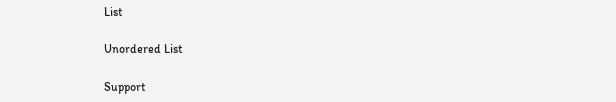List

Unordered List

Support